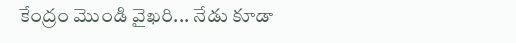కేంద్రం మొండి వైఖరి... నేడు కూడా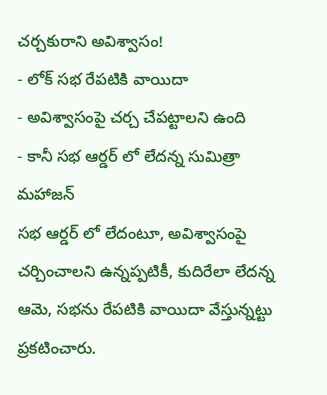చర్చకురాని అవిశ్వాసం!
- లోక్ సభ రేపటికి వాయిదా
- అవిశ్వాసంపై చర్చ చేపట్టాలని ఉంది
- కానీ సభ ఆర్డర్ లో లేదన్న సుమిత్రా మహాజన్
సభ ఆర్డర్ లో లేదంటూ, అవిశ్వాసంపై చర్చించాలని ఉన్నప్పటికీ, కుదిరేలా లేదన్న ఆమె, సభను రేపటికి వాయిదా వేస్తున్నట్టు ప్రకటించారు.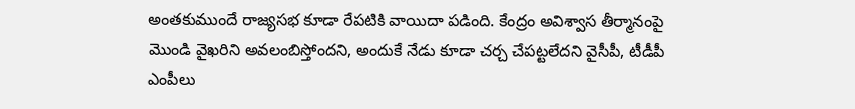అంతకుముందే రాజ్యసభ కూడా రేపటికి వాయిదా పడింది. కేంద్రం అవిశ్వాస తీర్మానంపై మొండి వైఖరిని అవలంబిస్తోందని, అందుకే నేడు కూడా చర్చ చేపట్టలేదని వైసీపీ, టీడీపీ ఎంపీలు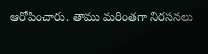ఆరోపించారు. తాము మరింతగా నిరసనలు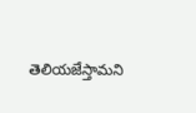తెలియజేస్తామని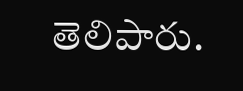తెలిపారు.